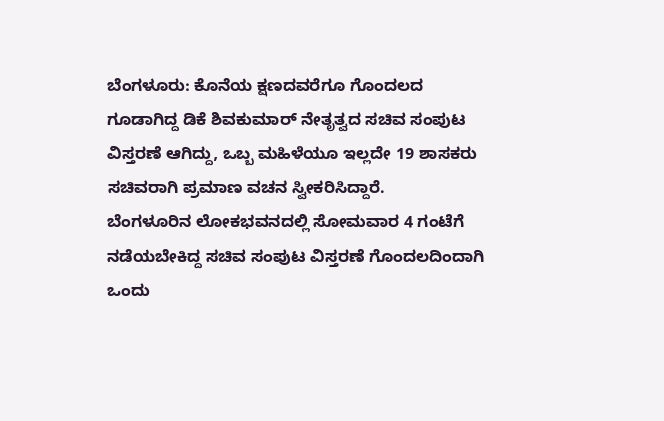ಬೆಂಗಳೂರು: ಕೊನೆಯ ಕ್ಷಣದವರೆಗೂ ಗೊಂದಲದ ಗೂಡಾಗಿದ್ದ ಡಿಕೆ ಶಿವಕುಮಾರ್ ನೇತೃತ್ವದ ಸಚಿವ ಸಂಪುಟ ವಿಸ್ತರಣೆ ಆಗಿದ್ದು, ಒಬ್ಬ ಮಹಿಳೆಯೂ ಇಲ್ಲದೇ 19 ಶಾಸಕರು ಸಚಿವರಾಗಿ ಪ್ರಮಾಣ ವಚನ ಸ್ವೀಕರಿಸಿದ್ದಾರೆ.
ಬೆಂಗಳೂರಿನ ಲೋಕಭವನದಲ್ಲಿ ಸೋಮವಾರ 4 ಗಂಟೆಗೆ ನಡೆಯಬೇಕಿದ್ದ ಸಚಿವ ಸಂಪುಟ ವಿಸ್ತರಣೆ ಗೊಂದಲದಿಂದಾಗಿ ಒಂದು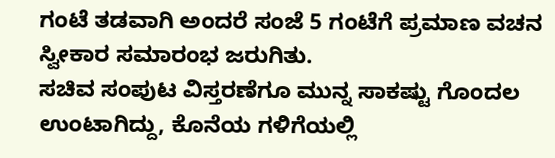ಗಂಟೆ ತಡವಾಗಿ ಅಂದರೆ ಸಂಜೆ 5 ಗಂಟೆಗೆ ಪ್ರಮಾಣ ವಚನ ಸ್ವೀಕಾರ ಸಮಾರಂಭ ಜರುಗಿತು.
ಸಚಿವ ಸಂಪುಟ ವಿಸ್ತರಣೆಗೂ ಮುನ್ನ ಸಾಕಷ್ಟು ಗೊಂದಲ ಉಂಟಾಗಿದ್ದು, ಕೊನೆಯ ಗಳಿಗೆಯಲ್ಲಿ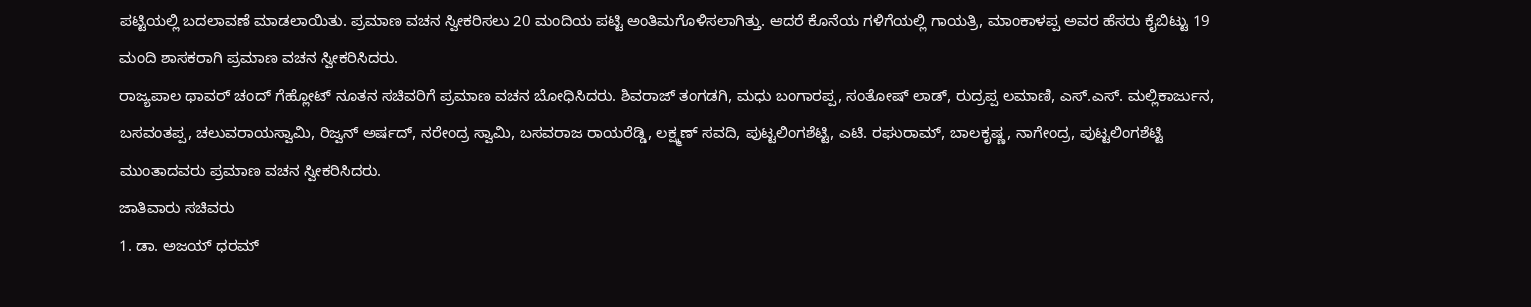ಪಟ್ಟಿಯಲ್ಲಿ ಬದಲಾವಣೆ ಮಾಡಲಾಯಿತು. ಪ್ರಮಾಣ ವಚನ ಸ್ವೀಕರಿಸಲು 20 ಮಂದಿಯ ಪಟ್ಟಿ ಅಂತಿಮಗೊಳಿಸಲಾಗಿತ್ತು. ಆದರೆ ಕೊನೆಯ ಗಳಿಗೆಯಲ್ಲಿ ಗಾಯತ್ರಿ, ಮಾಂಕಾಳಪ್ಪ ಅವರ ಹೆಸರು ಕೈಬಿಟ್ಟು 19 ಮಂದಿ ಶಾಸಕರಾಗಿ ಪ್ರಮಾಣ ವಚನ ಸ್ವೀಕರಿಸಿದರು.
ರಾಜ್ಯಪಾಲ ಥಾವರ್ ಚಂದ್ ಗೆಹ್ಲೋಟ್ ನೂತನ ಸಚಿವರಿಗೆ ಪ್ರಮಾಣ ವಚನ ಬೋಧಿಸಿದರು. ಶಿವರಾಜ್ ತಂಗಡಗಿ, ಮಧು ಬಂಗಾರಪ್ಪ, ಸಂತೋಷ್ ಲಾಡ್, ರುದ್ರಪ್ಪ ಲಮಾಣಿ, ಎಸ್.ಎಸ್. ಮಲ್ಲಿಕಾರ್ಜುನ, ಬಸವಂತಪ್ಪ, ಚಲುವರಾಯಸ್ವಾಮಿ, ರಿಜ್ವನ್ ಅರ್ಷದ್, ನರೇಂದ್ರ ಸ್ವಾಮಿ, ಬಸವರಾಜ ರಾಯರೆಡ್ಡಿ, ಲಕ್ಷ್ಮಣ್ ಸವದಿ, ಪುಟ್ಟಲಿಂಗಶೆಟ್ಟಿ, ಎಟಿ. ರಘುರಾಮ್, ಬಾಲಕೃಷ್ಣ, ನಾಗೇಂದ್ರ, ಪುಟ್ಟಲಿಂಗಶೆಟ್ಟಿ ಮುಂತಾದವರು ಪ್ರಮಾಣ ವಚನ ಸ್ವೀಕರಿಸಿದರು.
ಜಾತಿವಾರು ಸಚಿವರು
1. ಡಾ. ಅಜಯ್ ಧರಮ್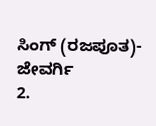ಸಿಂಗ್ (ರಜಪೂತ)- ಜೇವರ್ಗಿ
2.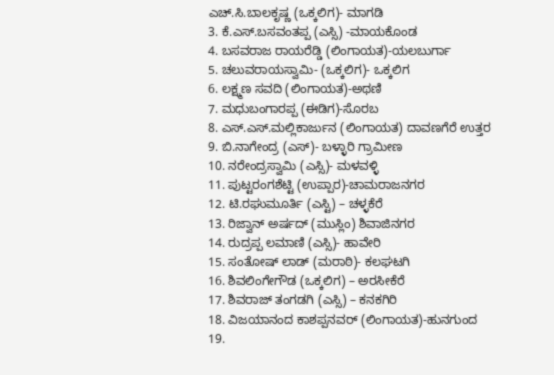ಎಚ್.ಸಿ.ಬಾಲಕೃಷ್ಣ (ಒಕ್ಕಲಿಗ)- ಮಾಗಡಿ
3. ಕೆ.ಎಸ್.ಬಸವಂತಪ್ಪ (ಎಸ್ಸಿ) -ಮಾಯಕೊಂಡ
4. ಬಸವರಾಜ ರಾಯರೆಡ್ಡಿ (ಲಿಂಗಾಯತ)-ಯಲಬುರ್ಗಾ
5. ಚಲುವರಾಯಸ್ವಾಮಿ- (ಒಕ್ಕಲಿಗ)- ಒಕ್ಕಲಿಗ
6. ಲಕ್ಷ್ಮಣ ಸವದಿ (ಲಿಂಗಾಯತ)-ಅಥಣಿ
7. ಮಧುಬಂಗಾರಪ್ಪ (ಈಡಿಗ)-ಸೊರಬ
8. ಎಸ್.ಎಸ್.ಮಲ್ಲಿಕಾರ್ಜುನ (ಲಿಂಗಾಯತ) ದಾವಣಗೆರೆ ಉತ್ತರ
9. ಬಿ.ನಾಗೇಂದ್ರ (ಎಸ್)- ಬಳ್ಳಾರಿ ಗ್ರಾಮೀಣ
10. ನರೇಂದ್ರಸ್ವಾಮಿ (ಎಸ್ಸಿ)- ಮಳವಳ್ಳಿ
11. ಪುಟ್ಟರಂಗಶೆಟ್ಟಿ (ಉಪ್ಪಾರ)-ಚಾಮರಾಜನಗರ
12. ಟಿ.ರಘುಮೂರ್ತಿ (ಎಸ್ಟಿ) – ಚಳ್ಳಕೆರೆ
13. ರಿಜ್ವಾನ್ ಅರ್ಷದ್ (ಮುಸ್ಲಿಂ) ಶಿವಾಜಿನಗರ
14. ರುದ್ರಪ್ಪ ಲಮಾಣಿ (ಎಸ್ಸಿ)- ಹಾವೇರಿ
15. ಸಂತೋಷ್ ಲಾಡ್ (ಮರಾಠಿ)- ಕಲಘಟಗಿ
16. ಶಿವಲಿಂಗೇಗೌಡ (ಒಕ್ಕಲಿಗ) – ಅರಸೀಕೆರೆ
17. ಶಿವರಾಜ್ ತಂಗಡಗಿ (ಎಸ್ಸಿ) – ಕನಕಗಿರಿ
18. ವಿಜಯಾನಂದ ಕಾಶಪ್ಪನವರ್ (ಲಿಂಗಾಯತ)-ಹುನಗುಂದ
19.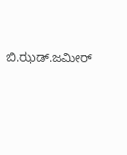ಬಿ.ಝಡ್.ಜಮೀರ್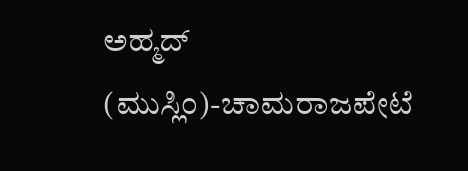ಅಹ್ಮದ್ (ಮುಸ್ಲಿಂ)-ಚಾಮರಾಜಪೇಟೆ